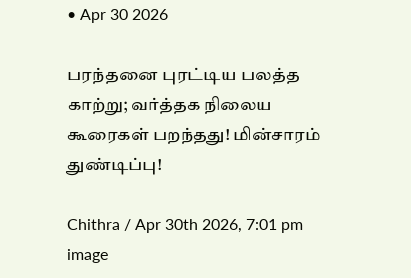• Apr 30 2026

பரந்தனை புரட்டிய பலத்த காற்று; வர்த்தக நிலைய கூரைகள் பறந்தது! மின்சாரம் துண்டிப்பு!

Chithra / Apr 30th 2026, 7:01 pm
image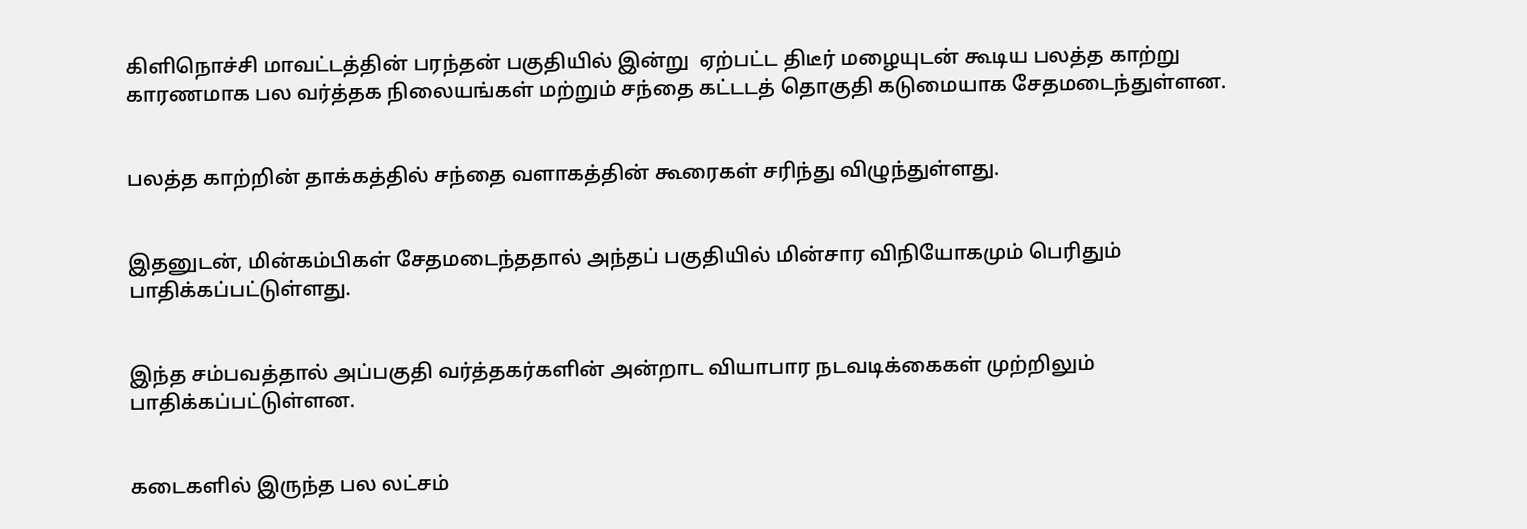கிளிநொச்சி மாவட்டத்தின் பரந்தன் பகுதியில் இன்று  ஏற்பட்ட திடீர் மழையுடன் கூடிய பலத்த காற்று காரணமாக பல வர்த்தக நிலையங்கள் மற்றும் சந்தை கட்டடத் தொகுதி கடுமையாக சேதமடைந்துள்ளன.


பலத்த காற்றின் தாக்கத்தில் சந்தை வளாகத்தின் கூரைகள் சரிந்து விழுந்துள்ளது.


இதனுடன், மின்கம்பிகள் சேதமடைந்ததால் அந்தப் பகுதியில் மின்சார விநியோகமும் பெரிதும் பாதிக்கப்பட்டுள்ளது.


இந்த சம்பவத்தால் அப்பகுதி வர்த்தகர்களின் அன்றாட வியாபார நடவடிக்கைகள் முற்றிலும் பாதிக்கப்பட்டுள்ளன.


கடைகளில் இருந்த பல லட்சம்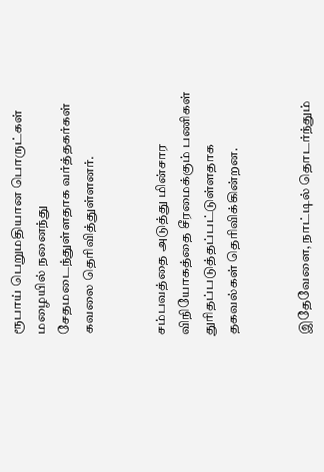ரூபாய் பெறுமதியான பொருட்கள் மழையில் நனைந்து சேதமடைந்துள்ளதாக வர்த்தகர்கள் கவலை தெரிவித்துள்ளனர்.


சம்பவத்தை அடுத்து மின்சார விநியோகத்தை சீரமைக்கும் பணிகள் துரிதப்படுத்தப்பட்டுள்ளதாக தகவல்கள் தெரிவிக்கின்றன.


இதேவேளை, நாட்டில் தொடர்ந்தும்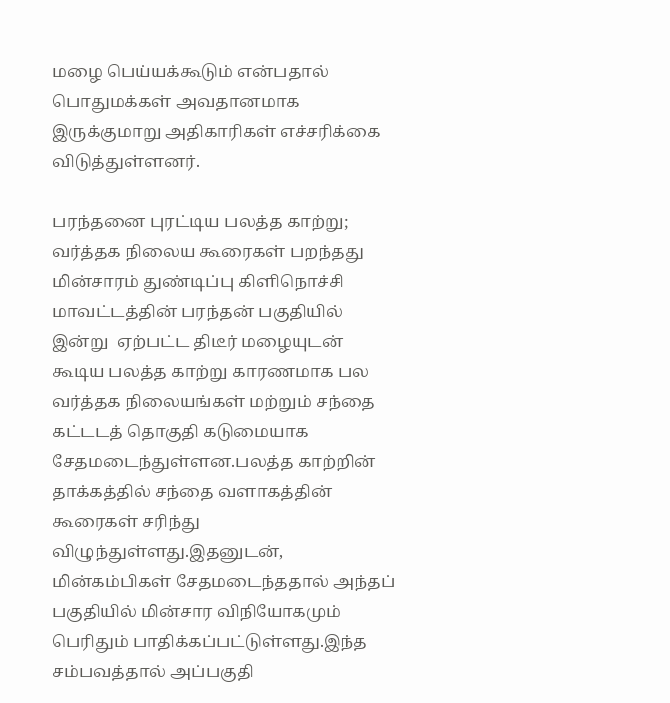மழை பெய்யக்கூடும் என்பதால் பொதுமக்கள் அவதானமாக இருக்குமாறு அதிகாரிகள் எச்சரிக்கை விடுத்துள்ளனர்.

பரந்தனை புரட்டிய பலத்த காற்று; வர்த்தக நிலைய கூரைகள் பறந்தது மின்சாரம் துண்டிப்பு கிளிநொச்சி மாவட்டத்தின் பரந்தன் பகுதியில் இன்று  ஏற்பட்ட திடீர் மழையுடன் கூடிய பலத்த காற்று காரணமாக பல வர்த்தக நிலையங்கள் மற்றும் சந்தை கட்டடத் தொகுதி கடுமையாக சேதமடைந்துள்ளன.பலத்த காற்றின் தாக்கத்தில் சந்தை வளாகத்தின் கூரைகள் சரிந்து விழுந்துள்ளது.இதனுடன், மின்கம்பிகள் சேதமடைந்ததால் அந்தப் பகுதியில் மின்சார விநியோகமும் பெரிதும் பாதிக்கப்பட்டுள்ளது.இந்த சம்பவத்தால் அப்பகுதி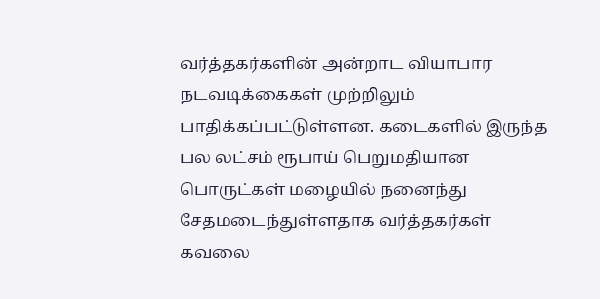வர்த்தகர்களின் அன்றாட வியாபார நடவடிக்கைகள் முற்றிலும் பாதிக்கப்பட்டுள்ளன. கடைகளில் இருந்த பல லட்சம் ரூபாய் பெறுமதியான பொருட்கள் மழையில் நனைந்து சேதமடைந்துள்ளதாக வர்த்தகர்கள் கவலை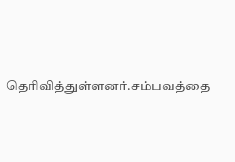தெரிவித்துள்ளனர்.சம்பவத்தை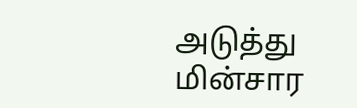அடுத்து மின்சார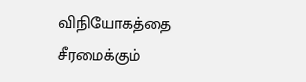விநியோகத்தை சீரமைக்கும்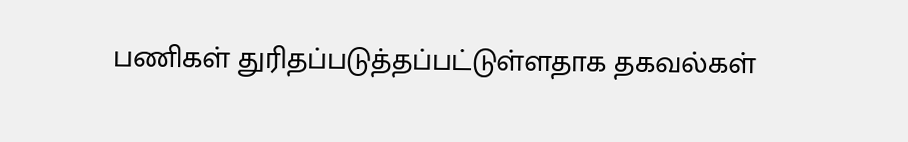பணிகள் துரிதப்படுத்தப்பட்டுள்ளதாக தகவல்கள்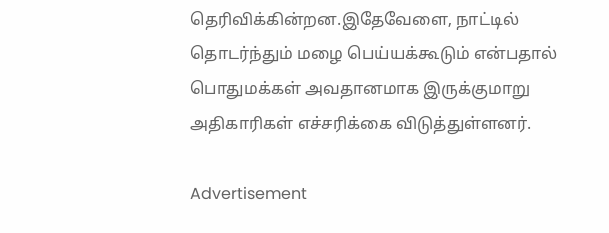தெரிவிக்கின்றன.இதேவேளை, நாட்டில் தொடர்ந்தும் மழை பெய்யக்கூடும் என்பதால் பொதுமக்கள் அவதானமாக இருக்குமாறு அதிகாரிகள் எச்சரிக்கை விடுத்துள்ளனர்.

Advertisement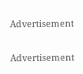Advertisement

Advertisement